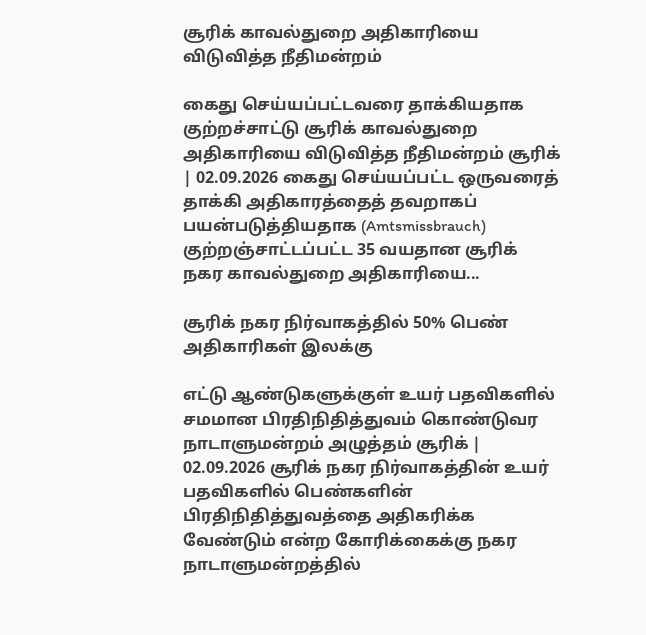சூரிக் காவல்துறை அதிகாரியை விடுவித்த நீதிமன்றம்

கைது செய்யப்பட்டவரை தாக்கியதாக குற்றச்சாட்டு சூரிக் காவல்துறை அதிகாரியை விடுவித்த நீதிமன்றம் சூரிக் | 02.09.2026 கைது செய்யப்பட்ட ஒருவரைத் தாக்கி அதிகாரத்தைத் தவறாகப் பயன்படுத்தியதாக (Amtsmissbrauch) குற்றஞ்சாட்டப்பட்ட 35 வயதான சூரிக் நகர காவல்துறை அதிகாரியை...

சூரிக் நகர நிர்வாகத்தில் 50% பெண் அதிகாரிகள் இலக்கு

எட்டு ஆண்டுகளுக்குள் உயர் பதவிகளில் சமமான பிரதிநிதித்துவம் கொண்டுவர நாடாளுமன்றம் அழுத்தம் சூரிக் | 02.09.2026 சூரிக் நகர நிர்வாகத்தின் உயர் பதவிகளில் பெண்களின் பிரதிநிதித்துவத்தை அதிகரிக்க வேண்டும் என்ற கோரிக்கைக்கு நகர நாடாளுமன்றத்தில்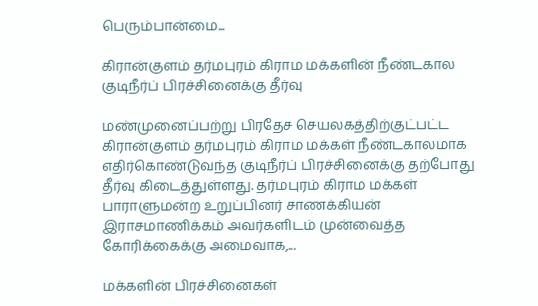பெரும்பான்மை...

கிரான்குளம் தர்மபுரம் கிராம மக்களின் நீண்டகால குடிநீர்ப் பிரச்சினைக்கு தீர்வு

மண்முனைப்பற்று பிரதேச செயலகத்திற்குட்பட்ட கிரான்குளம் தர்மபுரம் கிராம மக்கள் நீண்டகாலமாக எதிர்கொண்டுவந்த குடிநீர்ப் பிரச்சினைக்கு தற்போது தீர்வு கிடைத்துள்ளது. தர்மபுரம் கிராம மக்கள் பாராளுமன்ற உறுப்பினர் சாணக்கியன் இராசமாணிக்கம் அவர்களிடம் முன்வைத்த கோரிக்கைக்கு அமைவாக,...

மக்களின் பிரச்சினைகள்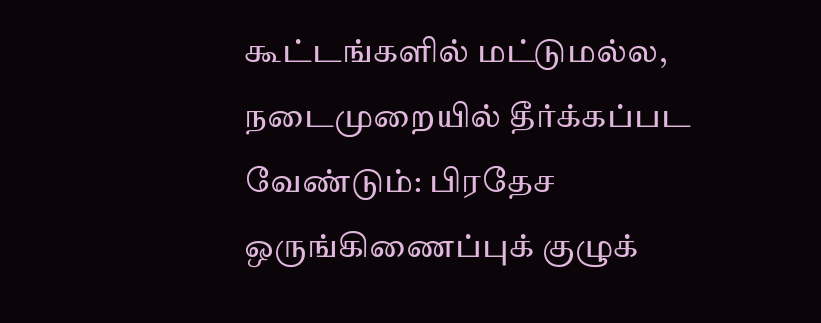கூட்டங்களில் மட்டுமல்ல, நடைமுறையில் தீர்க்கப்பட வேண்டும்: பிரதேச ஒருங்கிணைப்புக் குழுக்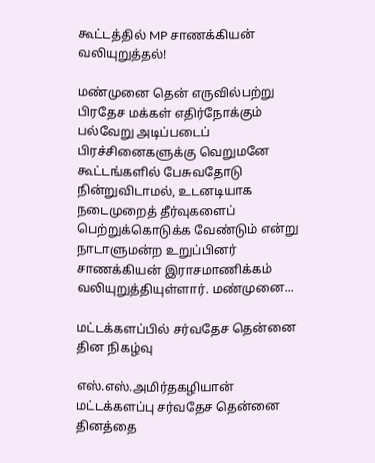கூட்டத்தில் MP சாணக்கியன் வலியுறுத்தல்!

மண்முனை தென் எருவில்பற்று பிரதேச மக்கள் எதிர்நோக்கும் பல்வேறு அடிப்படைப் பிரச்சினைகளுக்கு வெறுமனே கூட்டங்களில் பேசுவதோடு நின்றுவிடாமல், உடனடியாக நடைமுறைத் தீர்வுகளைப் பெற்றுக்கொடுக்க வேண்டும் என்று நாடாளுமன்ற உறுப்பினர் சாணக்கியன் இராசமாணிக்கம் வலியுறுத்தியுள்ளார். மண்முனை...

மட்டக்களப்பில் சர்வதேச தென்னை தின நிகழ்வு

எஸ்.எஸ்.அமிர்தகழியான் மட்டக்களப்பு சர்வதேச தென்னை தினத்தை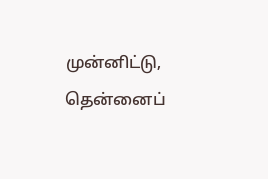முன்னிட்டு, தென்னைப்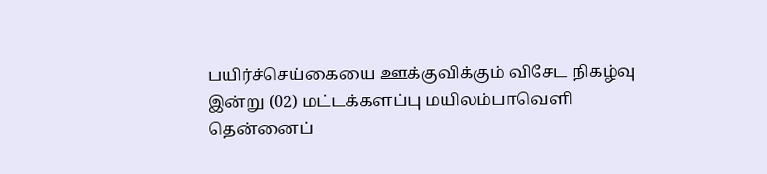பயிர்ச்செய்கையை ஊக்குவிக்கும் விசேட நிகழ்வு இன்று (02) மட்டக்களப்பு மயிலம்பாவெளி தென்னைப்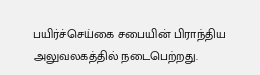பயிர்ச்செய்கை சபையின் பிராந்திய அலுவலகத்தில் நடைபெற்றது.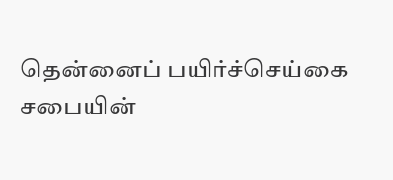தென்னைப் பயிர்ச்செய்கை சபையின்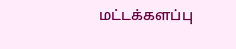மட்டக்களப்பு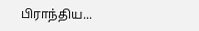பிராந்திய...